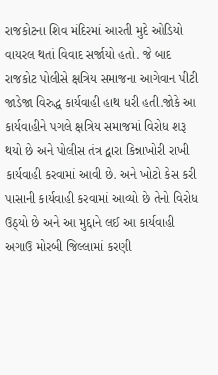રાજકોટના શિવ મંદિરમાં આરતી મુદે ઓડિયો વાયરલ થતાં વિવાદ સર્જાયો હતો. જે બાદ રાજકોટ પોલીસે ક્ષત્રિય સમાજના આગેવાન પીટી જાડેજા વિરુદ્ધ કાર્યવાહી હાથ ધરી હતી.જોકે આ કાર્યવાહીને પગલે ક્ષત્રિય સમાજમાં વિરોધ શરૂ થયો છે અને પોલીસ તંત્ર દ્વારા કિન્નાખોરી રાખી કાર્યવાહી કરવામાં આવી છે. અને ખોટો કેસ કરી પાસાની કાર્યવાહી કરવામાં આવ્યો છે તેનો વિરોધ ઉઠ્યો છે અને આ મુદ્દાને લઈ આ કાર્યવાહી અગાઉ મોરબી જિલ્લામાં કરણી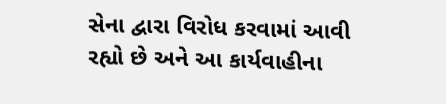સેના દ્વારા વિરોધ કરવામાં આવી રહ્યો છે અને આ કાર્યવાહીના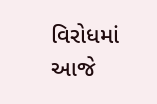વિરોધમાં આજે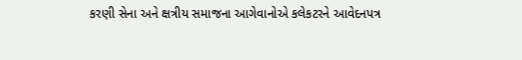કરણી સેના અને ક્ષત્રીય સમાજના આગેવાનોએ કલેકટરને આવેદનપત્ર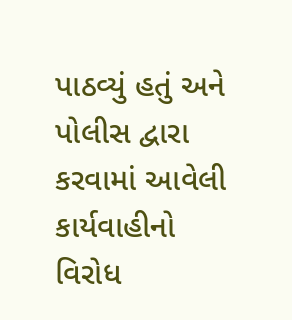પાઠવ્યું હતું અને પોલીસ દ્વારા કરવામાં આવેલી કાર્યવાહીનો વિરોધ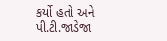કર્યો હતો અને પી.ટી.જાડેજા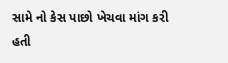સામે નો કેસ પાછો ખેચવા માંગ કરી હતી